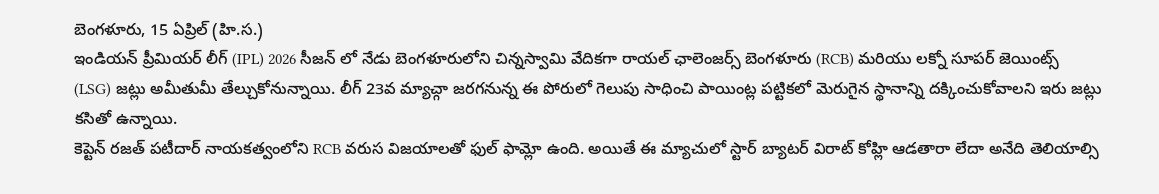బెంగళూరు, 15 ఏప్రిల్ (హి.స.)
ఇండియన్ ప్రీమియర్ లీగ్ (IPL) 2026 సీజన్ లో నేడు బెంగళూరులోని చిన్నస్వామి వేదికగా రాయల్ ఛాలెంజర్స్ బెంగళూరు (RCB) మరియు లక్నో సూపర్ జెయింట్స్ (LSG) జట్లు అమీతుమీ తేల్చుకోనున్నాయి. లీగ్ 23వ మ్యాచ్గా జరగనున్న ఈ పోరులో గెలుపు సాధించి పాయింట్ల పట్టికలో మెరుగైన స్థానాన్ని దక్కించుకోవాలని ఇరు జట్లు కసితో ఉన్నాయి.
కెప్టెన్ రజత్ పటీదార్ నాయకత్వంలోని RCB వరుస విజయాలతో ఫుల్ ఫామ్లో ఉంది. అయితే ఈ మ్యాచులో స్టార్ బ్యాటర్ విరాట్ కోహ్లి ఆడతారా లేదా అనేది తెలియాల్సి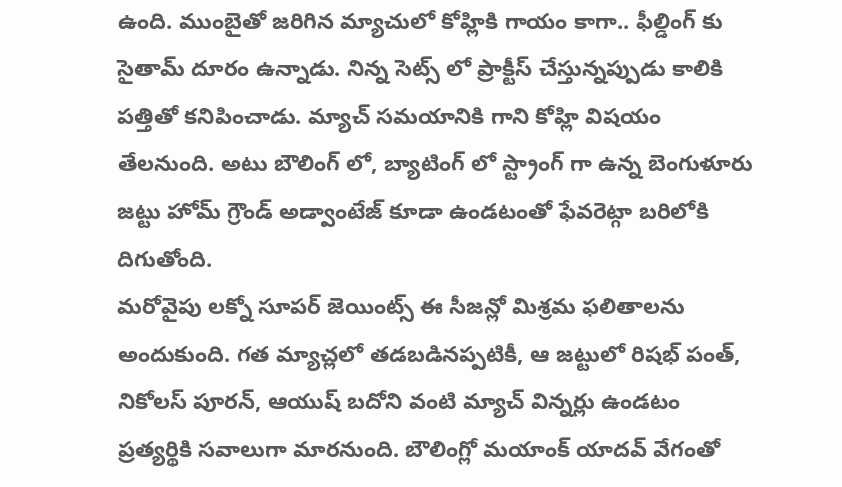ఉంది. ముంబైతో జరిగిన మ్యాచులో కోహ్లికి గాయం కాగా.. ఫీల్డింగ్ కు సైతామ్ దూరం ఉన్నాడు. నిన్న సెట్స్ లో ప్రాక్టీస్ చేస్తున్నప్పుడు కాలికి పత్తితో కనిపించాడు. మ్యాచ్ సమయానికి గాని కోహ్లి విషయం తేలనుంది. అటు బౌలింగ్ లో, బ్యాటింగ్ లో స్ట్రాంగ్ గా ఉన్న బెంగుళూరు జట్టు హోమ్ గ్రౌండ్ అడ్వాంటేజ్ కూడా ఉండటంతో ఫేవరెట్గా బరిలోకి దిగుతోంది.
మరోవైపు లక్నో సూపర్ జెయింట్స్ ఈ సీజన్లో మిశ్రమ ఫలితాలను అందుకుంది. గత మ్యాచ్లలో తడబడినప్పటికీ, ఆ జట్టులో రిషభ్ పంత్, నికోలస్ పూరన్, ఆయుష్ బదోని వంటి మ్యాచ్ విన్నర్లు ఉండటం ప్రత్యర్థికి సవాలుగా మారనుంది. బౌలింగ్లో మయాంక్ యాదవ్ వేగంతో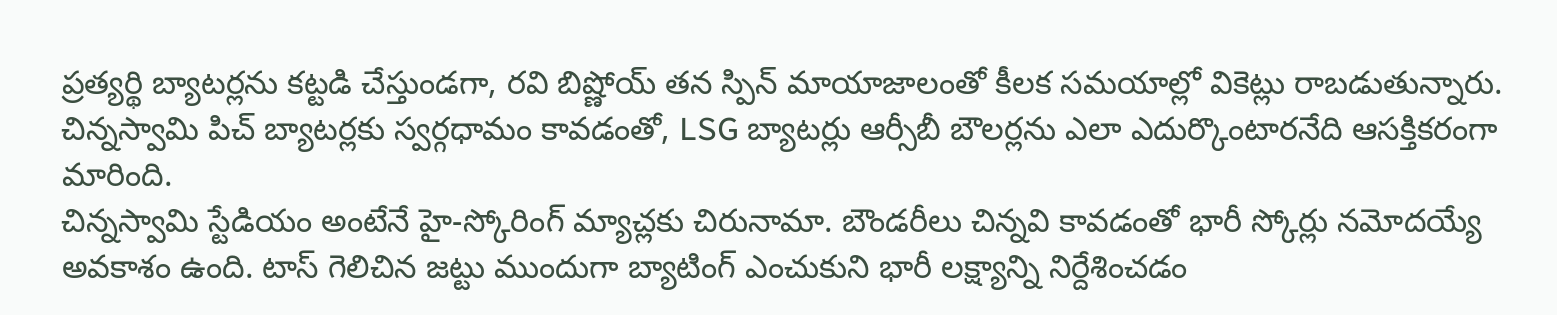ప్రత్యర్థి బ్యాటర్లను కట్టడి చేస్తుండగా, రవి బిష్ణోయ్ తన స్పిన్ మాయాజాలంతో కీలక సమయాల్లో వికెట్లు రాబడుతున్నారు. చిన్నస్వామి పిచ్ బ్యాటర్లకు స్వర్గధామం కావడంతో, LSG బ్యాటర్లు ఆర్సీబీ బౌలర్లను ఎలా ఎదుర్కొంటారనేది ఆసక్తికరంగా మారింది.
చిన్నస్వామి స్టేడియం అంటేనే హై-స్కోరింగ్ మ్యాచ్లకు చిరునామా. బౌండరీలు చిన్నవి కావడంతో భారీ స్కోర్లు నమోదయ్యే అవకాశం ఉంది. టాస్ గెలిచిన జట్టు ముందుగా బ్యాటింగ్ ఎంచుకుని భారీ లక్ష్యాన్ని నిర్దేశించడం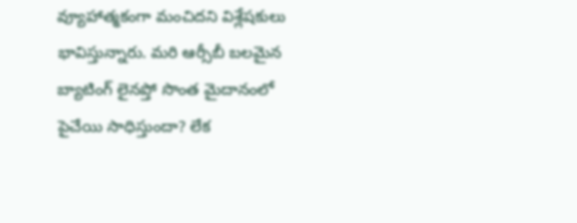వ్యూహాత్మకంగా మంచిదని విశ్లేషకులు భావిస్తున్నారు. మరి ఆర్సీబీ బలమైన బ్యాటింగ్ లైనప్తో సొంత మైదానంలో పైచేయి సాధిస్తుందా? లేక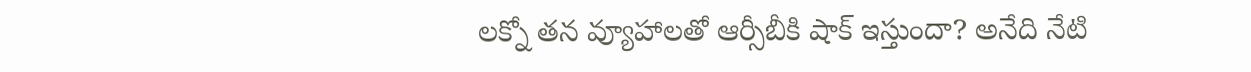లక్నో తన వ్యూహాలతో ఆర్సీబీకి షాక్ ఇస్తుందా? అనేది నేటి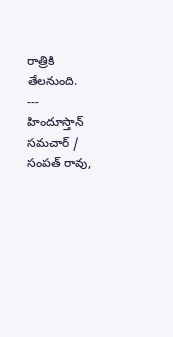రాత్రికి తేలనుంది.
---
హిందూస్తాన్ సమచార్ / సంపత్ రావు,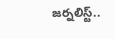జర్నలిస్ట్..